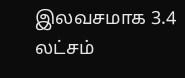இலவசமாக 3.4 லட்சம்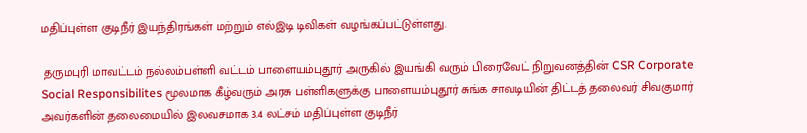மதிப்புள்ள குடிநீர் இயந்திரங்கள் மற்றும் எல்இடி டிவிகள் வழங்கப்பட்டுள்ளது.

 தருமபுரி மாவட்டம் நல்லம்பள்ளி வட்டம் பாளையம்புதூர் அருகில் இயங்கி வரும் பிரைவேட் நிறுவனத்தின் CSR Corporate Social Responsibilites மூலமாக கீழ்வரும் அரசு பள்ளிகளுக்கு பாளையம்புதூர் சுங்க சாவடியின் திட்டத் தலைவர் சிவகுமார் அவர்களின் தலைமையில் இலவசமாக 3.4 லட்சம் மதிப்புள்ள குடிநீர்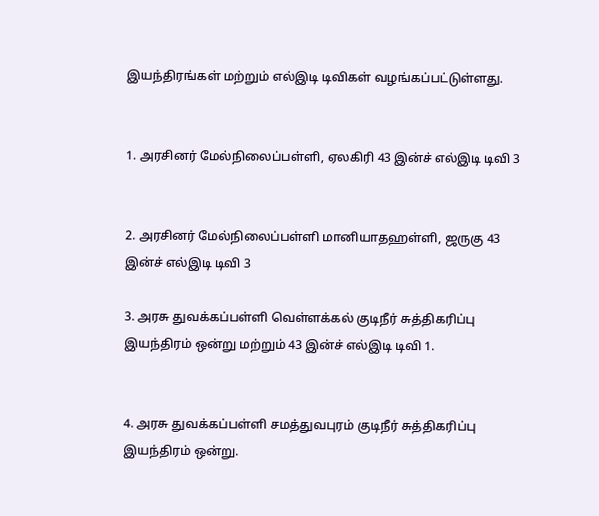இயந்திரங்கள் மற்றும் எல்இடி டிவிகள் வழங்கப்பட்டுள்ளது.


1. அரசினர் மேல்நிலைப்பள்ளி, ஏலகிரி 43 இன்ச் எல்இடி டிவி 3


2. அரசினர் மேல்நிலைப்பள்ளி மானியாதஹள்ளி, ஜருகு 43 இன்ச் எல்இடி டிவி 3

3. அரசு துவக்கப்பள்ளி வெள்ளக்கல் குடிநீர் சுத்திகரிப்பு இயந்திரம் ஒன்று மற்றும் 43 இன்ச் எல்இடி டிவி 1.


4. அரசு துவக்கப்பள்ளி சமத்துவபுரம் குடிநீர் சுத்திகரிப்பு இயந்திரம் ஒன்று.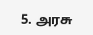5. அரசு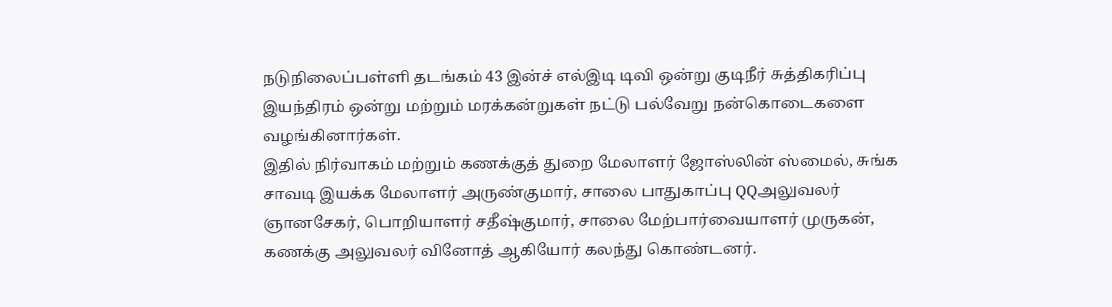நடுநிலைப்பள்ளி தடங்கம் 43 இன்ச் எல்இடி டிவி ஒன்று குடிநீர் சுத்திகரிப்பு இயந்திரம் ஒன்று மற்றும் மரக்கன்றுகள் நட்டு பல்வேறு நன்கொடைகளை வழங்கினார்கள்.
இதில் நிர்வாகம் மற்றும் கணக்குத் துறை மேலாளர் ஜோஸ்லின் ஸ்மைல், சுங்க சாவடி இயக்க மேலாளர் அருண்குமார், சாலை பாதுகாப்பு QQஅலுவலர் ஞானசேகர், பொறியாளர் சதீஷ்குமார், சாலை மேற்பார்வையாளர் முருகன், கணக்கு அலுவலர் வினோத் ஆகியோர் கலந்து கொண்டனர்.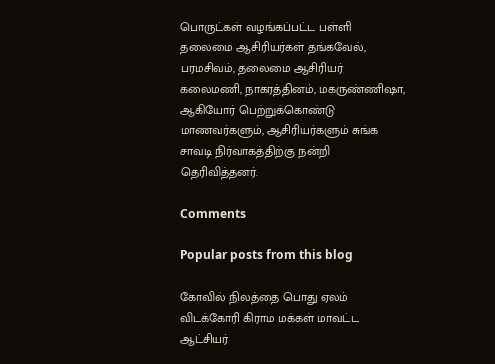பொருட்கள் வழங்கப்பட்ட பள்ளி தலைமை ஆசிரியர்கள் தங்கவேல், பரமசிவம், தலைமை ஆசிரியர் கலைமணி, நாகரத்தினம், மகருண்ணிஷா, ஆகியோர் பெற்றுக்கொண்டு மாணவர்களும், ஆசிரியர்களும் சுங்க சாவடி நிர்வாகத்திற்கு நன்றி தெரிவித்தனர்.

Comments

Popular posts from this blog

கோவில் நிலத்தை பொது ஏலம் விடக்கோரி கிராம மக்கள் மாவட்ட ஆட்சியர்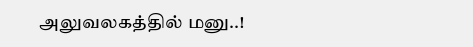அலுவலகத்தில் மனு..!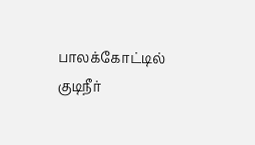பாலக்கோட்டில் குடிநீர்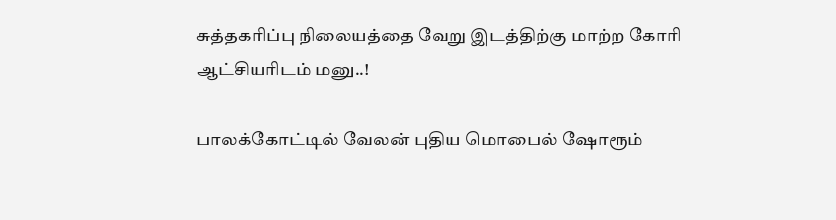சுத்தகரிப்பு நிலையத்தை வேறு இடத்திற்கு மாற்ற கோரி ஆட்சியரிடம் மனு..!

பாலக்கோட்டில் வேலன் புதிய மொபைல் ஷோரூம்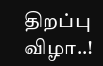திறப்பு விழா..!